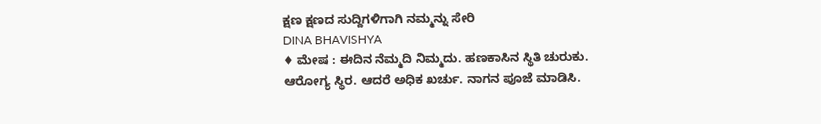ಕ್ಷಣ ಕ್ಷಣದ ಸುದ್ದಿಗಳಿಗಾಗಿ ನಮ್ಮನ್ನು ಸೇರಿ
DINA BHAVISHYA
♦ ಮೇಷ : ಈದಿನ ನೆಮ್ಮದಿ ನಿಮ್ಮದು. ಹಣಕಾಸಿನ ಸ್ಥಿತಿ ಚುರುಕು. ಆರೋಗ್ಯ ಸ್ಥಿರ. ಆದರೆ ಅಧಿಕ ಖರ್ಚು. ನಾಗನ ಪೂಜೆ ಮಾಡಿಸಿ.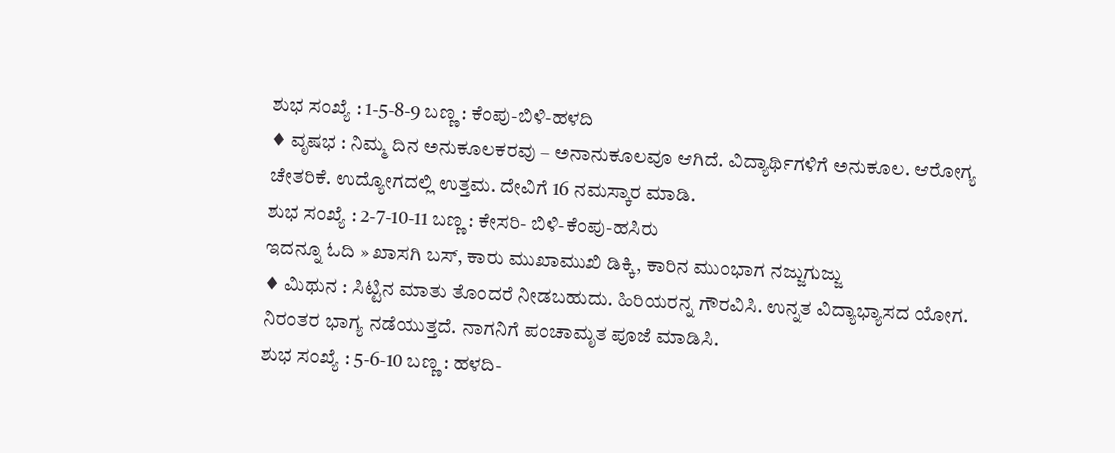ಶುಭ ಸಂಖ್ಯೆ : 1-5-8-9 ಬಣ್ಣ : ಕೆಂಪು-ಬಿಳಿ-ಹಳದಿ
♦ ವೃಷಭ : ನಿಮ್ಮ ದಿನ ಅನುಕೂಲಕರವು – ಅನಾನುಕೂಲವೂ ಆಗಿದೆ. ವಿದ್ಯಾರ್ಥಿಗಳಿಗೆ ಅನುಕೂಲ. ಆರೋಗ್ಯ ಚೇತರಿಕೆ. ಉದ್ಯೋಗದಲ್ಲಿ ಉತ್ತಮ. ದೇವಿಗೆ 16 ನಮಸ್ಕಾರ ಮಾಡಿ.
ಶುಭ ಸಂಖ್ಯೆ : 2-7-10-11 ಬಣ್ಣ : ಕೇಸರಿ- ಬಿಳಿ-ಕೆಂಪು-ಹಸಿರು
ಇದನ್ನೂ ಓದಿ » ಖಾಸಗಿ ಬಸ್, ಕಾರು ಮುಖಾಮುಖಿ ಡಿಕ್ಕಿ, ಕಾರಿನ ಮುಂಭಾಗ ನಜ್ಜುಗುಜ್ಜು
♦ ಮಿಥುನ : ಸಿಟ್ಟಿನ ಮಾತು ತೊಂದರೆ ನೀಡಬಹುದು. ಹಿರಿಯರನ್ನ ಗೌರವಿಸಿ. ಉನ್ನತ ವಿದ್ಯಾಭ್ಯಾಸದ ಯೋಗ. ನಿರಂತರ ಭಾಗ್ಯ ನಡೆಯುತ್ತದೆ. ನಾಗನಿಗೆ ಪಂಚಾಮೃತ ಪೂಜೆ ಮಾಡಿಸಿ.
ಶುಭ ಸಂಖ್ಯೆ : 5-6-10 ಬಣ್ಣ : ಹಳದಿ-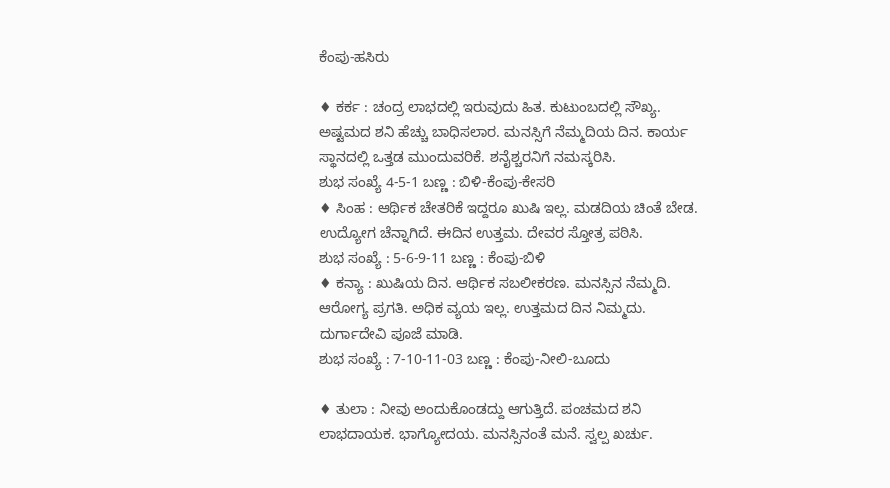ಕೆಂಪು-ಹಸಿರು

♦ ಕರ್ಕ : ಚಂದ್ರ ಲಾಭದಲ್ಲಿ ಇರುವುದು ಹಿತ. ಕುಟುಂಬದಲ್ಲಿ ಸೌಖ್ಯ. ಅಷ್ಟಮದ ಶನಿ ಹೆಚ್ಚು ಬಾಧಿಸಲಾರ. ಮನಸ್ಸಿಗೆ ನೆಮ್ಮದಿಯ ದಿನ. ಕಾರ್ಯ ಸ್ಥಾನದಲ್ಲಿ ಒತ್ತಡ ಮುಂದುವರಿಕೆ. ಶನೈಶ್ಚರನಿಗೆ ನಮಸ್ಕರಿಸಿ.
ಶುಭ ಸಂಖ್ಯೆ 4-5-1 ಬಣ್ಣ : ಬಿಳಿ-ಕೆಂಪು-ಕೇಸರಿ
♦ ಸಿಂಹ : ಆರ್ಥಿಕ ಚೇತರಿಕೆ ಇದ್ದರೂ ಖುಷಿ ಇಲ್ಲ. ಮಡದಿಯ ಚಿಂತೆ ಬೇಡ. ಉದ್ಯೋಗ ಚೆನ್ನಾಗಿದೆ. ಈದಿನ ಉತ್ತಮ. ದೇವರ ಸ್ತೋತ್ರ ಪಠಿಸಿ.
ಶುಭ ಸಂಖ್ಯೆ : 5-6-9-11 ಬಣ್ಣ : ಕೆಂಪು-ಬಿಳಿ
♦ ಕನ್ಯಾ : ಖುಷಿಯ ದಿನ. ಆರ್ಥಿಕ ಸಬಲೀಕರಣ. ಮನಸ್ಸಿನ ನೆಮ್ಮದಿ. ಆರೋಗ್ಯ ಪ್ರಗತಿ. ಅಧಿಕ ವ್ಯಯ ಇಲ್ಲ. ಉತ್ತಮದ ದಿನ ನಿಮ್ಮದು. ದುರ್ಗಾದೇವಿ ಪೂಜೆ ಮಾಡಿ.
ಶುಭ ಸಂಖ್ಯೆ : 7-10-11-03 ಬಣ್ಣ : ಕೆಂಪು-ನೀಲಿ-ಬೂದು

♦ ತುಲಾ : ನೀವು ಅಂದುಕೊಂಡದ್ದು ಆಗುತ್ತಿದೆ. ಪಂಚಮದ ಶನಿ ಲಾಭದಾಯಕ. ಭಾಗ್ಯೋದಯ. ಮನಸ್ಸಿನಂತೆ ಮನೆ. ಸ್ವಲ್ಪ ಖರ್ಚು.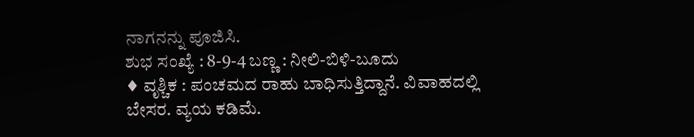ನಾಗನನ್ನು ಪೂಜಿಸಿ.
ಶುಭ ಸಂಖ್ಯೆ : 8-9-4 ಬಣ್ಣ : ನೀಲಿ-ಬಿಳಿ-ಬೂದು
♦ ವೃಶ್ಚಿಕ : ಪಂಚಮದ ರಾಹು ಬಾಧಿಸುತ್ತಿದ್ದಾನೆ. ವಿವಾಹದಲ್ಲಿ ಬೇಸರ. ವ್ಯಯ ಕಡಿಮೆ.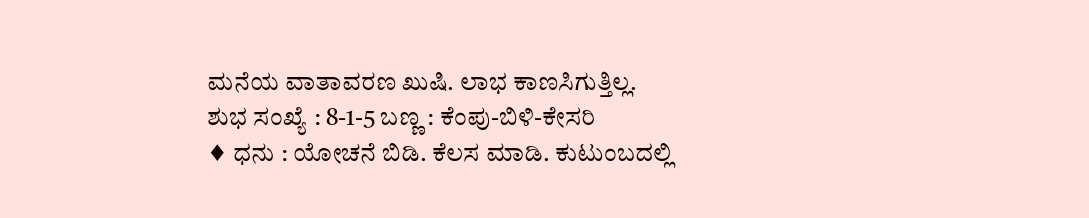ಮನೆಯ ವಾತಾವರಣ ಖುಷಿ. ಲಾಭ ಕಾಣಸಿಗುತ್ತಿಲ್ಲ.
ಶುಭ ಸಂಖ್ಯೆ : 8-1-5 ಬಣ್ಣ : ಕೆಂಪು-ಬಿಳಿ-ಕೇಸರಿ
♦ ಧನು : ಯೋಚನೆ ಬಿಡಿ. ಕೆಲಸ ಮಾಡಿ. ಕುಟುಂಬದಲ್ಲಿ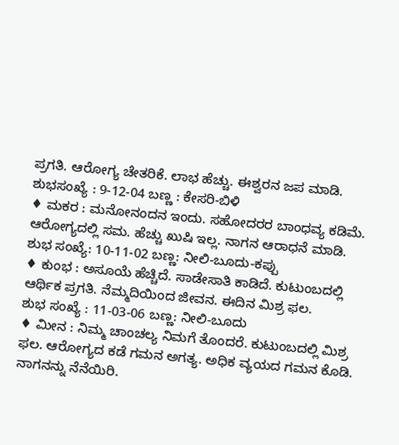ಪ್ರಗತಿ. ಆರೋಗ್ಯ ಚೇತರಿಕೆ. ಲಾಭ ಹೆಚ್ಚು. ಈಶ್ವರನ ಜಪ ಮಾಡಿ.
ಶುಭಸಂಖ್ಯೆ : 9-12-04 ಬಣ್ಣ : ಕೇಸರಿ-ಬಿಳಿ
♦ ಮಕರ : ಮನೋನಂದನ ಇಂದು. ಸಹೋದರರ ಬಾಂಧವ್ಯ ಕಡಿಮೆ. ಆರೋಗ್ಯದಲ್ಲಿ ಸಮ. ಹೆಚ್ಚು ಖುಷಿ ಇಲ್ಲ. ನಾಗನ ಆರಾಧನೆ ಮಾಡಿ.
ಶುಭ ಸಂಖ್ಯೆ: 10-11-02 ಬಣ್ಣ: ನೀಲಿ-ಬೂದು-ಕಪ್ಪು
♦ ಕುಂಭ : ಅಸೂಯೆ ಹೆಚ್ಚಿದೆ. ಸಾಡೇಸಾತಿ ಕಾಡಿದೆ. ಕುಟುಂಬದಲ್ಲಿ ಆರ್ಥಿಕ ಪ್ರಗತಿ. ನೆಮ್ಮದಿಯಿಂದ ಜೀವನ. ಈದಿನ ಮಿಶ್ರ ಫಲ.
ಶುಭ ಸಂಖ್ಯೆ : 11-03-06 ಬಣ್ಣ: ನೀಲಿ-ಬೂದು
♦ ಮೀನ : ನಿಮ್ಮ ಚಾಂಚಲ್ಯ ನಿಮಗೆ ತೊಂದರೆ. ಕುಟುಂಬದಲ್ಲಿ ಮಿಶ್ರ ಫಲ. ಆರೋಗ್ಯದ ಕಡೆ ಗಮನ ಅಗತ್ಯ. ಅಧಿಕ ವ್ಯಯದ ಗಮನ ಕೊಡಿ. ನಾಗನನ್ನು ನೆನೆಯಿರಿ.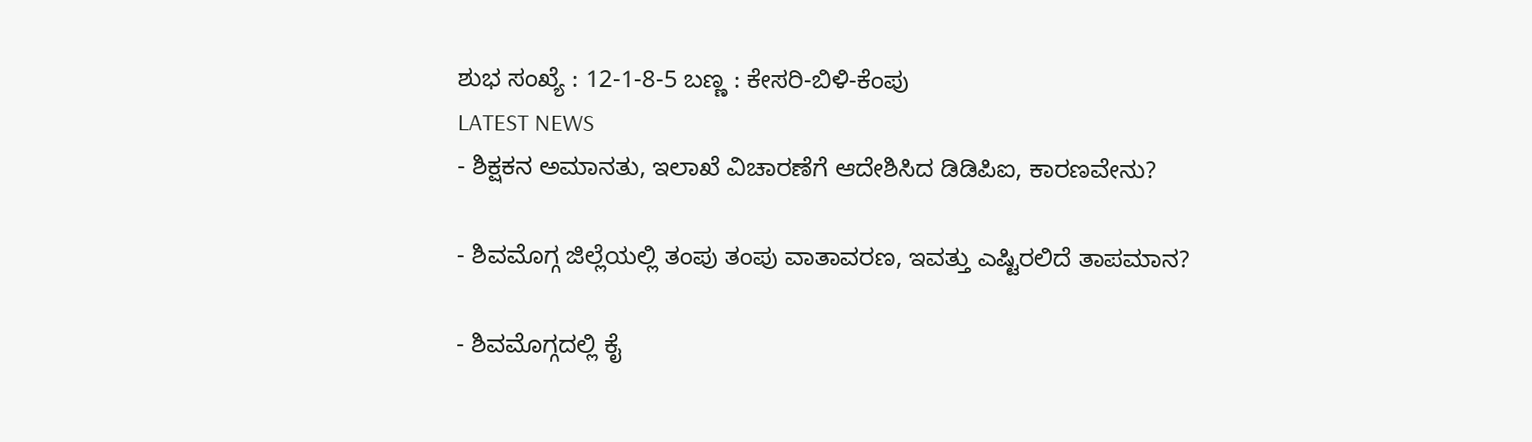ಶುಭ ಸಂಖ್ಯೆ : 12-1-8-5 ಬಣ್ಣ : ಕೇಸರಿ-ಬಿಳಿ-ಕೆಂಪು
LATEST NEWS
- ಶಿಕ್ಷಕನ ಅಮಾನತು, ಇಲಾಖೆ ವಿಚಾರಣೆಗೆ ಆದೇಶಿಸಿದ ಡಿಡಿಪಿಐ, ಕಾರಣವೇನು?

- ಶಿವಮೊಗ್ಗ ಜಿಲ್ಲೆಯಲ್ಲಿ ತಂಪು ತಂಪು ವಾತಾವರಣ, ಇವತ್ತು ಎಷ್ಟಿರಲಿದೆ ತಾಪಮಾನ?

- ಶಿವಮೊಗ್ಗದಲ್ಲಿ ಕೈ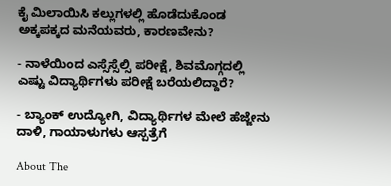ಕೈ ಮಿಲಾಯಿಸಿ ಕಲ್ಲುಗಳಲ್ಲಿ ಹೊಡೆದುಕೊಂಡ ಅಕ್ಕಪಕ್ಕದ ಮನೆಯವರು, ಕಾರಣವೇನು?

- ನಾಳೆಯಿಂದ ಎಸ್ಸೆಸ್ಸೆಲ್ಸಿ ಪರೀಕ್ಷೆ, ಶಿವಮೊಗ್ಗದಲ್ಲಿ ಎಷ್ಟು ವಿದ್ಯಾರ್ಥಿಗಳು ಪರೀಕ್ಷೆ ಬರೆಯಲಿದ್ದಾರೆ?

- ಬ್ಯಾಂಕ್ ಉದ್ಯೋಗಿ, ವಿದ್ಯಾರ್ಥಿಗಳ ಮೇಲೆ ಹೆಜ್ಜೇನು ದಾಳಿ, ಗಾಯಾಳುಗಳು ಆಸ್ಪತ್ರೆಗೆ

About The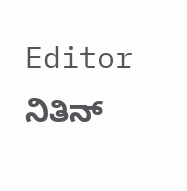Editor
ನಿತಿನ್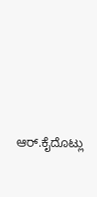ಆರ್.ಕೈದೊಟ್ಲು